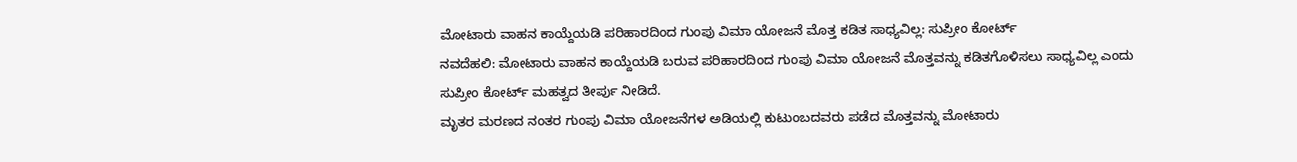ಮೋಟಾರು ವಾಹನ ಕಾಯ್ದೆಯಡಿ ಪರಿಹಾರದಿಂದ ಗುಂಪು ವಿಮಾ ಯೋಜನೆ ಮೊತ್ತ ಕಡಿತ ಸಾಧ್ಯವಿಲ್ಲ: ಸುಪ್ರೀಂ ಕೋರ್ಟ್
ನವದೆಹಲಿ: ಮೋಟಾರು ವಾಹನ ಕಾಯ್ದೆಯಡಿ ಬರುವ ಪರಿಹಾರದಿಂದ ಗುಂಪು ವಿಮಾ ಯೋಜನೆ ಮೊತ್ತವನ್ನು ಕಡಿತಗೊಳಿಸಲು ಸಾಧ್ಯವಿಲ್ಲ ಎಂದು ಸುಪ್ರೀಂ ಕೋರ್ಟ್ ಮಹತ್ವದ ತೀರ್ಪು ನೀಡಿದೆ.
ಮೃತರ ಮರಣದ ನಂತರ ಗುಂಪು ವಿಮಾ ಯೋಜನೆಗಳ ಅಡಿಯಲ್ಲಿ ಕುಟುಂಬದವರು ಪಡೆದ ಮೊತ್ತವನ್ನು ಮೋಟಾರು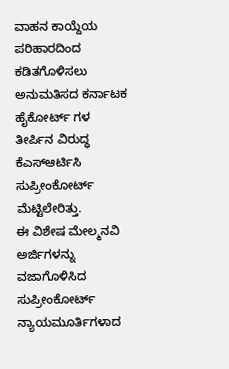ವಾಹನ ಕಾಯ್ದೆಯ ಪರಿಹಾರದಿಂದ ಕಡಿತಗೊಳಿಸಲು ಅನುಮತಿಸದ ಕರ್ನಾಟಕ ಹೈಕೋರ್ಟ್ ಗಳ ತೀರ್ಪಿನ ವಿರುದ್ಧ ಕೆಎಸ್ಆರ್ಟಿಸಿ ಸುಪ್ರೀಂಕೋರ್ಟ್ ಮೆಟ್ಟಿಲೇರಿತ್ತು.
ಈ ವಿಶೇಷ ಮೇಲ್ಮನವಿ ಅರ್ಜಿಗಳನ್ನು ವಜಾಗೊಳಿಸಿದ ಸುಪ್ರೀಂಕೋರ್ಟ್ ನ್ಯಾಯಮೂರ್ತಿಗಳಾದ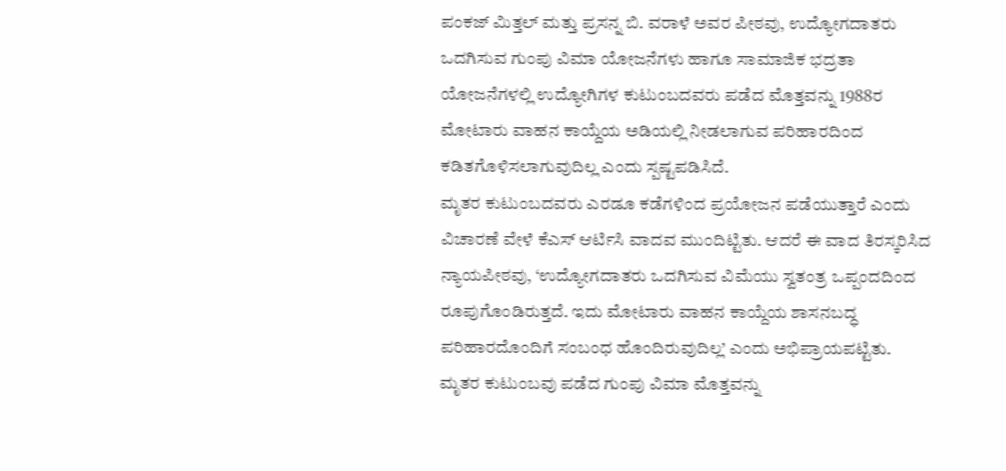ಪಂಕಜ್ ಮಿತ್ತಲ್ ಮತ್ತು ಪ್ರಸನ್ನ ಬಿ. ವರಾಳೆ ಅವರ ಪೀಠವು, ಉದ್ಯೋಗದಾತರು ಒದಗಿಸುವ ಗುಂಪು ವಿಮಾ ಯೋಜನೆಗಳು ಹಾಗೂ ಸಾಮಾಜಿಕ ಭದ್ರತಾ ಯೋಜನೆಗಳಲ್ಲಿ ಉದ್ಯೋಗಿಗಳ ಕುಟುಂಬದವರು ಪಡೆದ ಮೊತ್ತವನ್ನು 1988ರ ಮೋಟಾರು ವಾಹನ ಕಾಯ್ದೆಯ ಅಡಿಯಲ್ಲಿ ನೀಡಲಾಗುವ ಪರಿಹಾರದಿಂದ ಕಡಿತಗೊಳಿಸಲಾಗುವುದಿಲ್ಲ ಎಂದು ಸ್ಪಷ್ಟಪಡಿಸಿದೆ.
ಮೃತರ ಕುಟುಂಬದವರು ಎರಡೂ ಕಡೆಗಳಿಂದ ಪ್ರಯೋಜನ ಪಡೆಯುತ್ತಾರೆ ಎಂದು ವಿಚಾರಣೆ ವೇಳೆ ಕೆಎಸ್ ಆರ್ಟಿಸಿ ವಾದವ ಮುಂದಿಟ್ಟಿತು. ಆದರೆ ಈ ವಾದ ತಿರಸ್ಕರಿಸಿದ ನ್ಯಾಯಪೀಠವು, ‘ಉದ್ಯೋಗದಾತರು ಒದಗಿಸುವ ವಿಮೆಯು ಸ್ವತಂತ್ರ ಒಪ್ಪಂದದಿಂದ ರೂಪುಗೊಂಡಿರುತ್ತದೆ. ಇದು ಮೋಟಾರು ವಾಹನ ಕಾಯ್ದೆಯ ಶಾಸನಬದ್ಧ ಪರಿಹಾರದೊಂದಿಗೆ ಸಂಬಂಧ ಹೊಂದಿರುವುದಿಲ್ಲ’ ಎಂದು ಅಭಿಪ್ರಾಯಪಟ್ಟಿತು.
ಮೃತರ ಕುಟುಂಬವು ಪಡೆದ ಗುಂಪು ವಿಮಾ ಮೊತ್ತವನ್ನು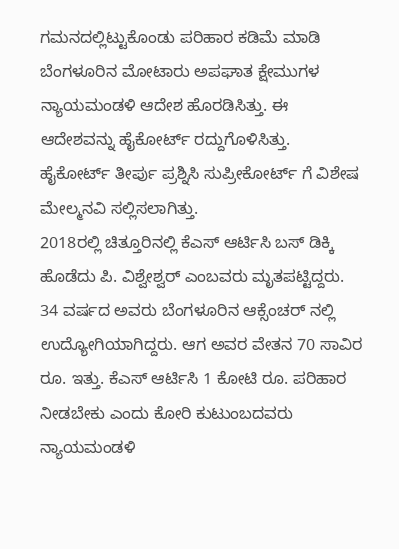ಗಮನದಲ್ಲಿಟ್ಟುಕೊಂಡು ಪರಿಹಾರ ಕಡಿಮೆ ಮಾಡಿ ಬೆಂಗಳೂರಿನ ಮೋಟಾರು ಅಪಘಾತ ಕ್ಷೇಮುಗಳ ನ್ಯಾಯಮಂಡಳಿ ಆದೇಶ ಹೊರಡಿಸಿತ್ತು. ಈ ಆದೇಶವನ್ನು ಹೈಕೋರ್ಟ್ ರದ್ದುಗೊಳಿಸಿತ್ತು. ಹೈಕೋರ್ಟ್ ತೀರ್ಪು ಪ್ರಶ್ನಿಸಿ ಸುಪ್ರೀಕೋರ್ಟ್ ಗೆ ವಿಶೇಷ ಮೇಲ್ಮನವಿ ಸಲ್ಲಿಸಲಾಗಿತ್ತು.
2018ರಲ್ಲಿ ಚಿತ್ತೂರಿನಲ್ಲಿ ಕೆಎಸ್ ಆರ್ಟಿಸಿ ಬಸ್ ಡಿಕ್ಕಿ ಹೊಡೆದು ಪಿ. ವಿಶ್ವೇಶ್ವರ್ ಎಂಬವರು ಮೃತಪಟ್ಟಿದ್ದರು. 34 ವರ್ಷದ ಅವರು ಬೆಂಗಳೂರಿನ ಆಕ್ಸೆಂಚರ್ ನಲ್ಲಿ ಉದ್ಯೋಗಿಯಾಗಿದ್ದರು. ಆಗ ಅವರ ವೇತನ 70 ಸಾವಿರ ರೂ. ಇತ್ತು. ಕೆಎಸ್ ಆರ್ಟಿಸಿ 1 ಕೋಟಿ ರೂ. ಪರಿಹಾರ ನೀಡಬೇಕು ಎಂದು ಕೋರಿ ಕುಟುಂಬದವರು ನ್ಯಾಯಮಂಡಳಿ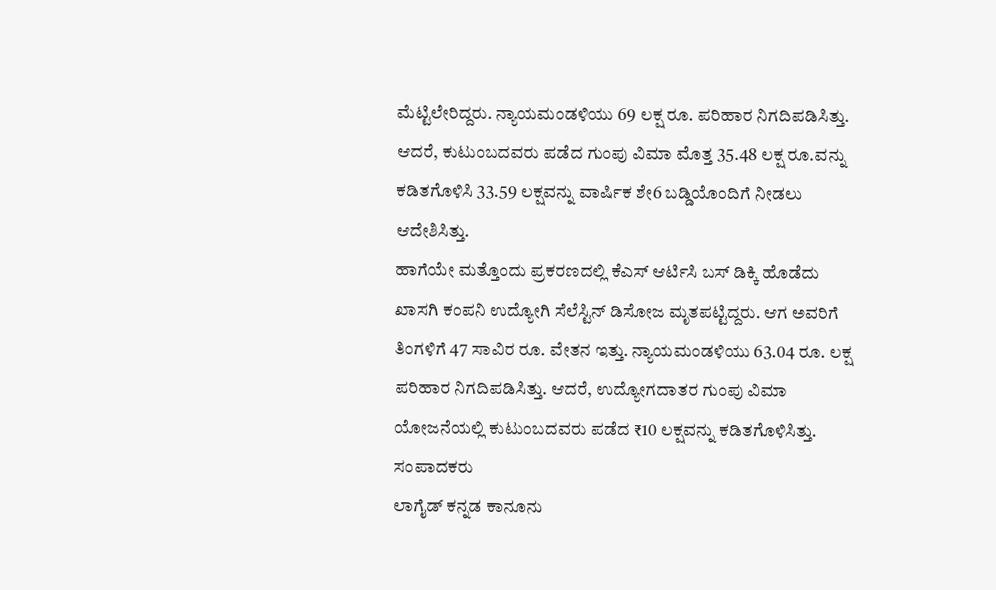ಮೆಟ್ಟಿಲೇರಿದ್ದರು. ನ್ಯಾಯಮಂಡಳಿಯು 69 ಲಕ್ಷ ರೂ. ಪರಿಹಾರ ನಿಗದಿಪಡಿಸಿತ್ತು. ಆದರೆ, ಕುಟುಂಬದವರು ಪಡೆದ ಗುಂಪು ವಿಮಾ ಮೊತ್ತ 35.48 ಲಕ್ಷ ರೂ.ವನ್ನು ಕಡಿತಗೊಳಿಸಿ 33.59 ಲಕ್ಷವನ್ನು ವಾರ್ಷಿಕ ಶೇ6 ಬಡ್ಡಿಯೊಂದಿಗೆ ನೀಡಲು ಆದೇಶಿಸಿತ್ತು.
ಹಾಗೆಯೇ ಮತ್ತೊಂದು ಪ್ರಕರಣದಲ್ಲಿ ಕೆಎಸ್ ಆರ್ಟಿಸಿ ಬಸ್ ಡಿಕ್ಕಿ ಹೊಡೆದು ಖಾಸಗಿ ಕಂಪನಿ ಉದ್ಯೋಗಿ ಸೆಲೆಸ್ಟಿನ್ ಡಿಸೋಜ ಮೃತಪಟ್ಟಿದ್ದರು. ಆಗ ಅವರಿಗೆ ತಿಂಗಳಿಗೆ 47 ಸಾವಿರ ರೂ. ವೇತನ ಇತ್ತು. ನ್ಯಾಯಮಂಡಳಿಯು 63.04 ರೂ. ಲಕ್ಷ ಪರಿಹಾರ ನಿಗದಿಪಡಿಸಿತ್ತು. ಆದರೆ, ಉದ್ಯೋಗದಾತರ ಗುಂಪು ವಿಮಾ ಯೋಜನೆಯಲ್ಲಿ ಕುಟುಂಬದವರು ಪಡೆದ ₹10 ಲಕ್ಷವನ್ನು ಕಡಿತಗೊಳಿಸಿತ್ತು.
ಸಂಪಾದಕರು
ಲಾಗೈಡ್ ಕನ್ನಡ ಕಾನೂನು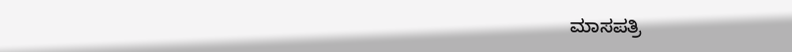ಮಾಸಪತ್ರಿ